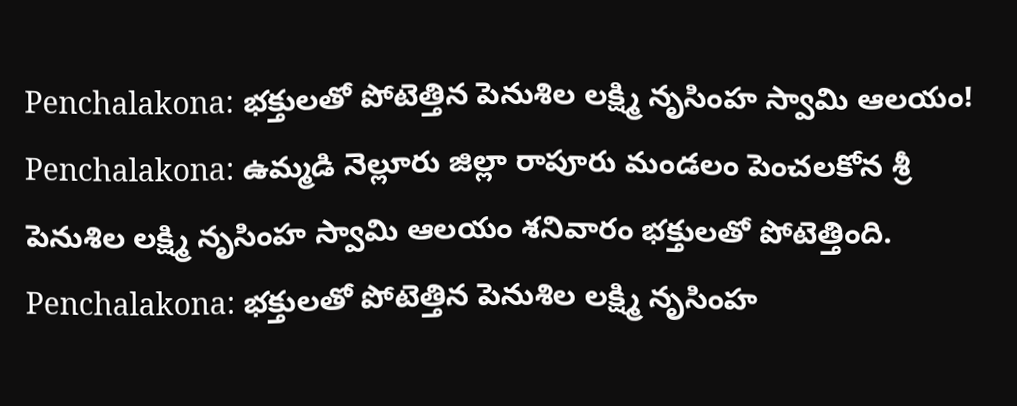Penchalakona: భక్తులతో పోటెత్తిన పెనుశిల లక్ష్మి నృసింహ స్వామి ఆలయం!
Penchalakona: ఉమ్మడి నెల్లూరు జిల్లా రాపూరు మండలం పెంచలకోన శ్రీ పెనుశిల లక్ష్మి నృసింహ స్వామి ఆలయం శనివారం భక్తులతో పోటెత్తింది.
Penchalakona: భక్తులతో పోటెత్తిన పెనుశిల లక్ష్మి నృసింహ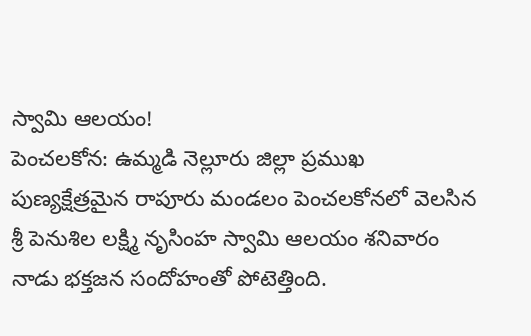స్వామి ఆలయం!
పెంచలకోన: ఉమ్మడి నెల్లూరు జిల్లా ప్రముఖ పుణ్యక్షేత్రమైన రాపూరు మండలం పెంచలకోనలో వెలసిన శ్రీ పెనుశిల లక్ష్మి నృసింహ స్వామి ఆలయం శనివారం నాడు భక్తజన సందోహంతో పోటెత్తింది.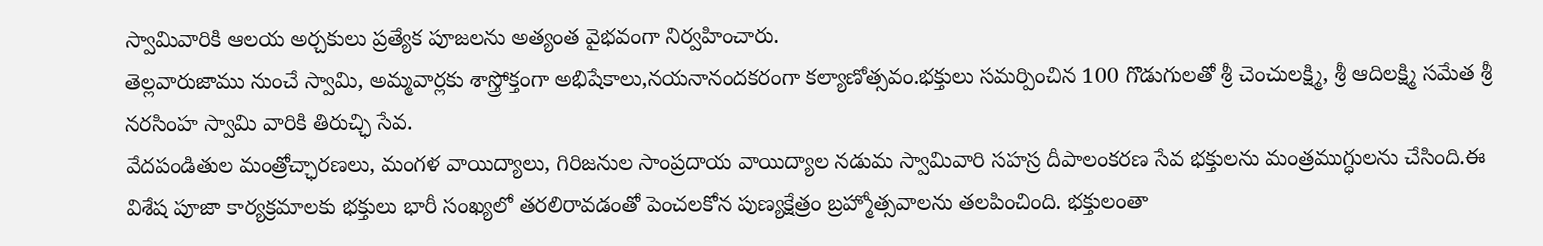స్వామివారికి ఆలయ అర్చకులు ప్రత్యేక పూజలను అత్యంత వైభవంగా నిర్వహించారు.
తెల్లవారుజాము నుంచే స్వామి, అమ్మవార్లకు శాస్త్రోక్తంగా అభిషేకాలు,నయనానందకరంగా కల్యాణోత్సవం.భక్తులు సమర్పించిన 100 గొడుగులతో శ్రీ చెంచులక్ష్మి, శ్రీ ఆదిలక్ష్మి సమేత శ్రీ నరసింహ స్వామి వారికి తిరుచ్ఛి సేవ.
వేదపండితుల మంత్రోచ్ఛారణలు, మంగళ వాయిద్యాలు, గిరిజనుల సాంప్రదాయ వాయిద్యాల నడుమ స్వామివారి సహస్ర దీపాలంకరణ సేవ భక్తులను మంత్రముగ్ధులను చేసింది.ఈ విశేష పూజా కార్యక్రమాలకు భక్తులు భారీ సంఖ్యలో తరలిరావడంతో పెంచలకోన పుణ్యక్షేత్రం బ్రహ్మోత్సవాలను తలపించింది. భక్తులంతా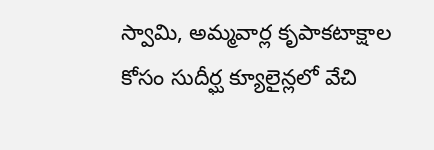స్వామి, అమ్మవార్ల కృపాకటాక్షాల కోసం సుదీర్ఘ క్యూలైన్లలో వేచి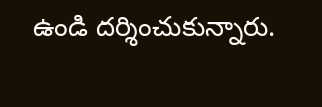ఉండి దర్శించుకున్నారు.